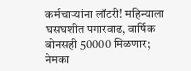कर्मचाऱ्यांना लॉटरी! महिन्याला घसघशीत पगारवाढ, वार्षिक बोनसही 50000 मिळणार; नेमका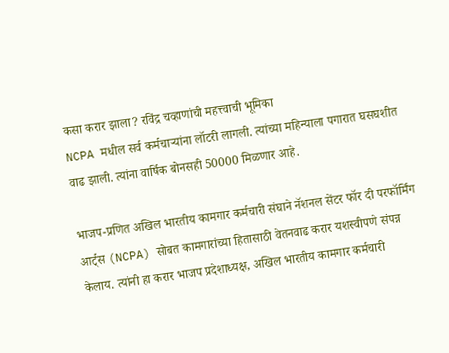कसा करार झाला? रविंद्र चव्हाणांची महत्त्वाची भूमिका
NCPA मधील सर्व कर्मचाऱ्यांना लॉटरी लागली. त्यांच्या महिन्याला पगारात घसघशीत वाढ झाली. त्यांना वार्षिक बोनसही 50000 मिळणार आहे.

भाजप-प्रणित अखिल भारतीय कामगार कर्मचारी संघाने नॅशनल सेंटर फॉर दी परफॉर्मिंग आर्ट्स (NCPA) सोबत कामगारांच्या हितासाठी वेतनवाढ करार यशस्वीपणे संपन्न केलाय. त्यांनी हा करार भाजप प्रदेशाध्यक्ष, अखिल भारतीय कामगार कर्मचारी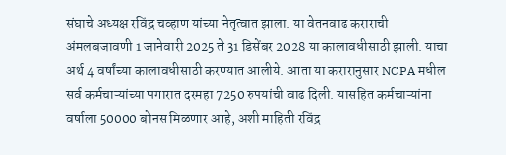संघाचे अध्यक्ष रविंद्र चव्हाण यांच्या नेतृत्वात झाला. या वेतनवाढ कराराची अंमलबजावणी 1 जानेवारी 2025 ते 31 डिसेंबर 2028 या कालावधीसाठी झाली. याचा अर्थ 4 वर्षांच्या कालावधीसाठी करण्यात आलीये. आता या करारानुसार NCPA मधील सर्व कर्मचाऱ्यांच्या पगारात दरमहा 7250 रुपयांची वाढ दिली. यासहित कर्मचाऱ्यांना वर्षाला 50000 बोनस मिळणार आहे, अशी माहिती रविंद्र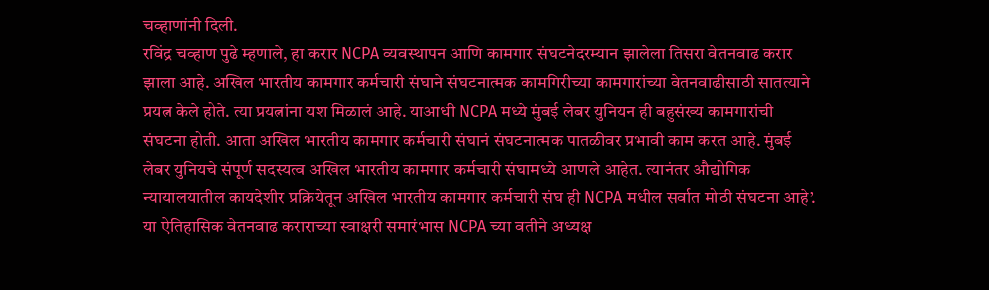चव्हाणांनी दिली.
रविंद्र चव्हाण पुढे म्हणाले, हा करार NCPA व्यवस्थापन आणि कामगार संघटनेदरम्यान झालेला तिसरा वेतनवाढ करार झाला आहे. अखिल भारतीय कामगार कर्मचारी संघाने संघटनात्मक कामगिरीच्या कामगारांच्या वेतनवाढीसाठी सातत्याने प्रयत्न केले होते. त्या प्रयत्नांना यश मिळालं आहे. याआधी NCPA मध्ये मुंबई लेबर युनियन ही बहुसंख्य कामगारांची संघटना होती. आता अखिल भारतीय कामगार कर्मचारी संघानं संघटनात्मक पातळीवर प्रभावी काम करत आहे. मुंबई लेबर युनियचे संपूर्ण सदस्यत्व अखिल भारतीय कामगार कर्मचारी संघामध्ये आणले आहेत. त्यानंतर औद्योगिक न्यायालयातील कायदेशीर प्रक्रियेतून अखिल भारतीय कामगार कर्मचारी संघ ही NCPA मधील सर्वात मोठी संघटना आहे’.
या ऐतिहासिक वेतनवाढ कराराच्या स्वाक्षरी समारंभास NCPA च्या वतीने अध्यक्ष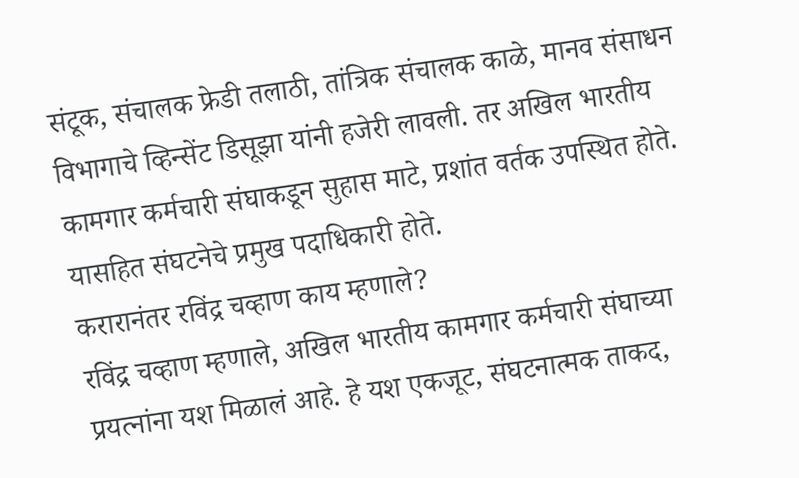संटूक, संचालक फ्रेडी तलाठी, तांत्रिक संचालक काळे, मानव संसाधन विभागाचे व्हिन्सेंट डिसूझा यांनी हजेरी लावली. तर अखिल भारतीय कामगार कर्मचारी संघाकडून सुहास माटे, प्रशांत वर्तक उपस्थित होते. यासहित संघटनेचे प्रमुख पदाधिकारी होते.
करारानंतर रविंद्र चव्हाण काय म्हणाले?
रविंद्र चव्हाण म्हणाले, अखिल भारतीय कामगार कर्मचारी संघाच्या प्रयत्नांना यश मिळालं आहे. हे यश एकजूट, संघटनात्मक ताकद,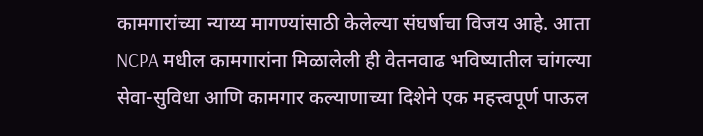कामगारांच्या न्याय्य मागण्यांसाठी केलेल्या संघर्षाचा विजय आहे. आता NCPA मधील कामगारांना मिळालेली ही वेतनवाढ भविष्यातील चांगल्या सेवा-सुविधा आणि कामगार कल्याणाच्या दिशेने एक महत्त्वपूर्ण पाऊल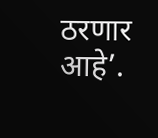ठरणार आहे’.